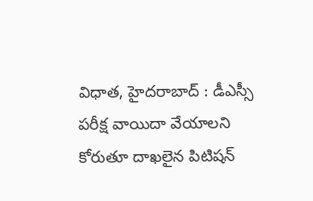విధాత, హైదరాబాద్ : డీఎస్సీ పరీక్ష వాయిదా వేయాలని కోరుతూ దాఖలైన పిటిషన్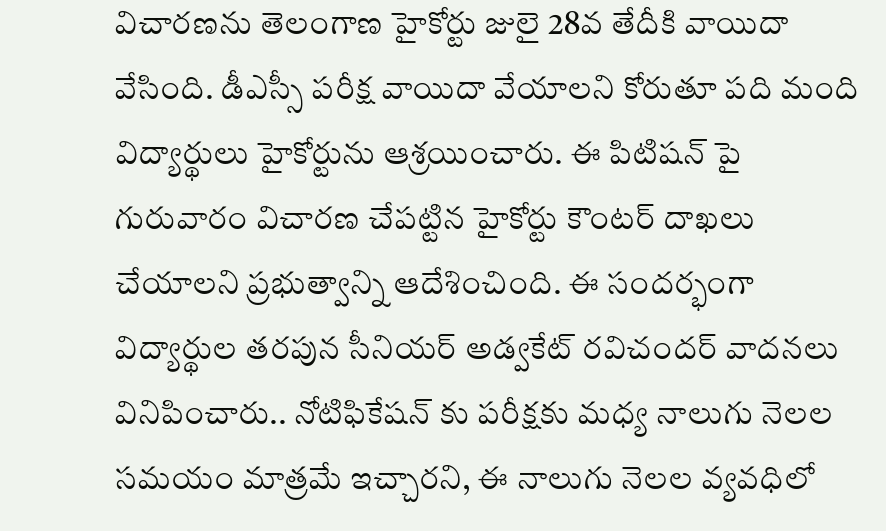విచారణను తెలంగాణ హైకోర్టు జులై 28వ తేదీకి వాయిదా వేసింది. డీఎస్సీ పరీక్ష వాయిదా వేయాలని కోరుతూ పది మంది విద్యార్థులు హైకోర్టును ఆశ్రయించారు. ఈ పిటిషన్ పై గురువారం విచారణ చేపట్టిన హైకోర్టు కౌంటర్ దాఖలు చేయాలని ప్రభుత్వాన్ని ఆదేశించింది. ఈ సందర్భంగా విద్యార్థుల తరపున సీనియర్ అడ్వకేట్ రవిచందర్ వాదనలు వినిపించారు.. నోటిఫికేషన్ కు పరీక్షకు మధ్య నాలుగు నెలల సమయం మాత్రమే ఇచ్చారని, ఈ నాలుగు నెలల వ్యవధిలో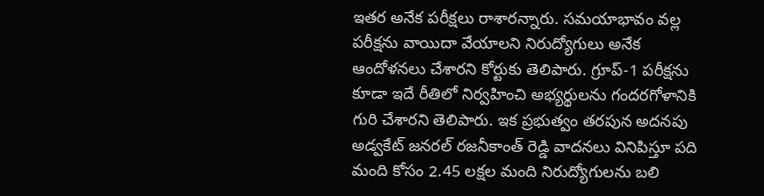ఇతర అనేక పరీక్షలు రాశారన్నారు. సమయాభావం వల్ల పరీక్షను వాయిదా వేయాలని నిరుద్యోగులు అనేక ఆందోళనలు చేశారని కోర్టుకు తెలిపారు. గ్రూప్-1 పరీక్షను కూడా ఇదే రీతిలో నిర్వహించి అభ్యర్థులను గందరగోళానికి గురి చేశారని తెలిపారు. ఇక ప్రభుత్వం తరపున అదనపు అడ్వకేట్ జనరల్ రజనీకాంత్ రెడ్డి వాదనలు వినిపిస్తూ పది మంది కోసం 2.45 లక్షల మంది నిరుద్యోగులను బలి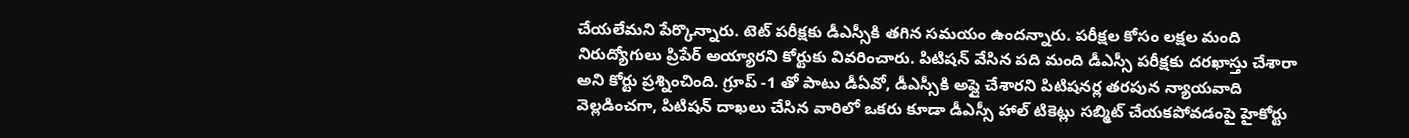చేయలేమని పేర్కొన్నారు. టెట్ పరీక్షకు డీఎస్సీకి తగిన సమయం ఉందన్నారు. పరీక్షల కోసం లక్షల మంది నిరుద్యోగులు ప్రిపేర్ అయ్యారని కోర్టుకు వివరించారు. పిటిషన్ వేసిన పది మంది డీఎస్సీ పరీక్షకు దరఖాస్తు చేశారా అని కోర్టు ప్రశ్నించింది. గ్రూప్ -1 తో పాటు డీఏవో, డీఎస్సీకి అప్లై చేశారని పిటిషనర్ల తరపున న్యాయవాది వెల్లడించగా, పిటిషన్ దాఖలు చేసిన వారిలో ఒకరు కూడా డీఎస్సీ హాల్ టికెట్లు సబ్మిట్ చేయకపోవడంపై హైకోర్టు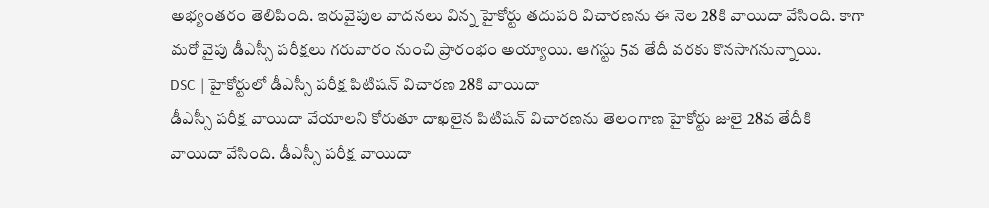అభ్యంతరం తెలిపింది. ఇరువైపుల వాదనలు విన్న హైకోర్టు తదుపరి విచారణను ఈ నెల 28కి వాయిదా వేసింది. కాగా మరో వైపు డీఎస్సీ పరీక్షలు గరువారం నుంచి ప్రారంభం అయ్యాయి. ఆగస్టు 5వ తేదీ వరకు కొనసాగనున్నాయి.
DSC | హైకోర్టులో డీఎస్సీ పరీక్ష పిటిషన్ విచారణ 28కి వాయిదా
డీఎస్సీ పరీక్ష వాయిదా వేయాలని కోరుతూ దాఖలైన పిటిషన్ విచారణను తెలంగాణ హైకోర్టు జులై 28వ తేదీకి వాయిదా వేసింది. డీఎస్సీ పరీక్ష వాయిదా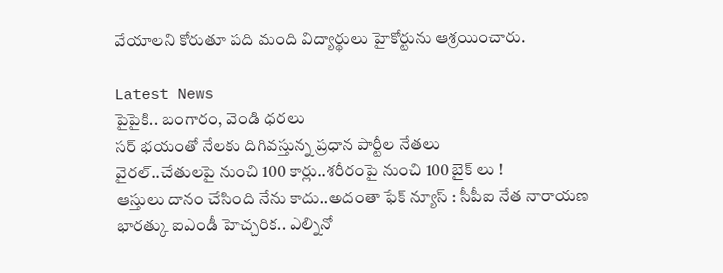వేయాలని కోరుతూ పది మంది విద్యార్థులు హైకోర్టును ఆశ్రయించారు.

Latest News
పైపైకి.. బంగారం, వెండి ధరలు
సర్ భయంతో నేలకు దిగివస్తున్న ప్రధాన పార్టీల నేతలు
వైరల్..చేతులపై నుంచి 100 కార్లు..శరీరంపై నుంచి 100 బైక్ లు !
ఆస్తులు దానం చేసింది నేను కాదు..అదంతా ఫేక్ న్యూస్ : సీపీఐ నేత నారాయణ
భారత్కు ఐఎండీ హెచ్చరిక.. ఎల్నినో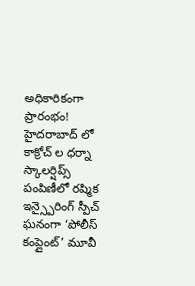అధికారికంగా ప్రారంభం!
హైదరాబాద్ లో కాక్రోచ్ ల ధర్నా
స్కాలర్షిప్స్ పంపిణీలో రష్మిక ఇన్స్పైరింగ్ స్పీచ్
ఘనంగా ‘పోలీస్ కంప్లైంట్’ మూవీ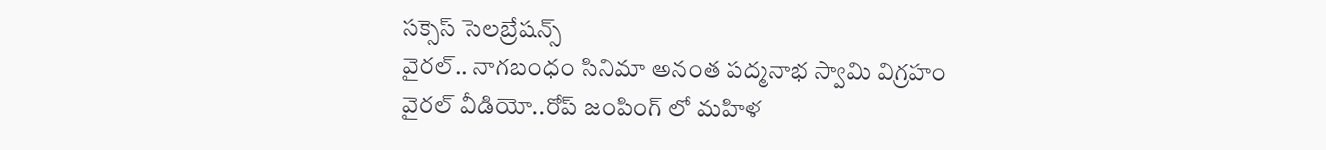సక్సెస్ సెలబ్రేషన్స్
వైరల్.. నాగబంధం సినిమా అనంత పద్మనాభ స్వామి విగ్రహం
వైరల్ వీడియో..రోప్ జంపింగ్ లో మహిళ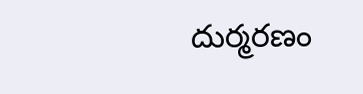దుర్మరణం